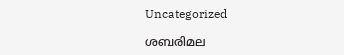Uncategorized

ശബരിമല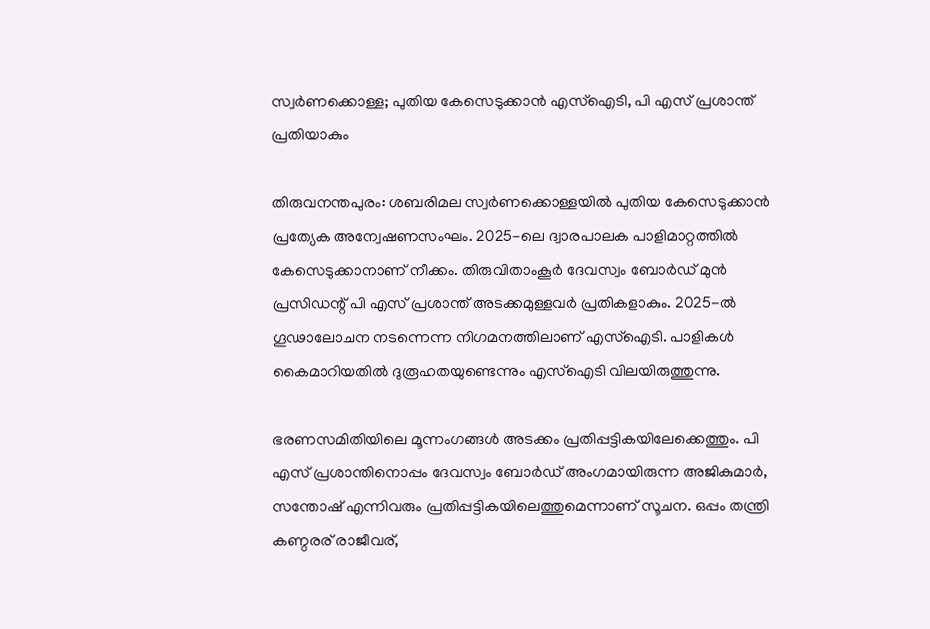സ്വര്‍ണക്കൊള്ള; പുതിയ കേസെടുക്കാന്‍ എസ്‌ഐടി, പി എസ് പ്രശാന്ത് പ്രതിയാകും

തിരുവനന്തപുരം: ശബരിമല സ്വര്‍ണക്കൊള്ളയില്‍ പുതിയ കേസെടുക്കാന്‍ പ്രത്യേക അന്വേഷണസംഘം. 2025-ലെ ദ്വാരപാലക പാളിമാറ്റത്തില്‍ കേസെടുക്കാനാണ് നീക്കം. തിരുവിതാംകൂര്‍ ദേവസ്വം ബോര്‍ഡ് മുന്‍ പ്രസിഡന്റ് പി എസ് പ്രശാന്ത് അടക്കമുള്ളവര്‍ പ്രതികളാകും. 2025-ല്‍ ഗൂഢാലോചന നടന്നെന്ന നിഗമനത്തിലാണ് എസ്‌ഐടി. പാളികള്‍ കൈമാറിയതില്‍ ദുരൂഹതയുണ്ടെന്നും എസ്‌ഐടി വിലയിരുത്തുന്നു.

ഭരണസമിതിയിലെ മൂന്നംഗങ്ങള്‍ അടക്കം പ്രതിപ്പട്ടികയിലേക്കെത്തും. പി എസ് പ്രശാന്തിനൊപ്പം ദേവസ്വം ബോർഡ് അംഗമായിരുന്ന അജികുമാര്‍, സന്തോഷ് എന്നിവരും പ്രതിപ്പട്ടികയിലെത്തുമെന്നാണ് സൂചന. ഒപ്പം തന്ത്രി കണ്ഠരര് രാജീവര്,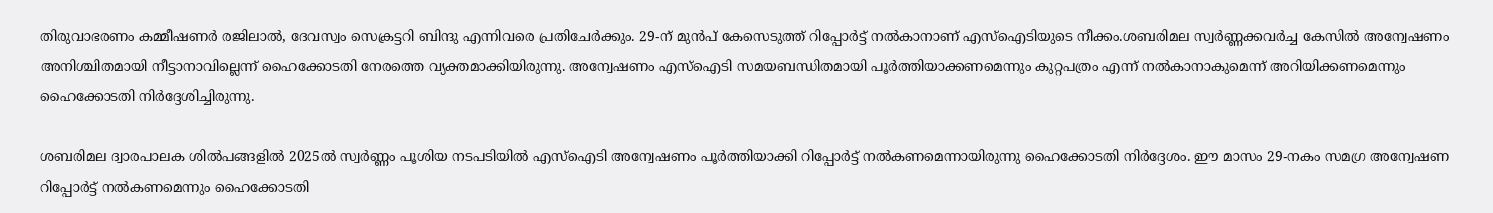തിരുവാഭരണം കമ്മീഷണര്‍ രജിലാല്‍, ദേവസ്വം സെക്രട്ടറി ബിന്ദു എന്നിവരെ പ്രതിചേർക്കും. 29-ന് മുന്‍പ് കേസെടുത്ത് റിപ്പോര്‍ട്ട് നല്‍കാനാണ് എസ്ഐടിയുടെ നീക്കം.ശബരിമല സ്വര്‍ണ്ണക്കവര്‍ച്ച കേസിൽ അന്വേഷണം അനിശ്ചിതമായി നീട്ടാനാവില്ലെന്ന് ഹൈക്കോടതി നേരത്തെ വ്യക്തമാക്കിയിരുന്നു. അന്വേഷണം എസ്‌ഐടി സമയബന്ധിതമായി പൂര്‍ത്തിയാക്കണമെന്നും കുറ്റപത്രം എന്ന് നല്‍കാനാകുമെന്ന് അറിയിക്കണമെന്നും ഹൈക്കോടതി നിർദ്ദേശിച്ചിരുന്നു.

ശബരിമല ദ്വാരപാലക ശില്‍പങ്ങളില്‍ 2025ല്‍ സ്വര്‍ണ്ണം പൂശിയ നടപടിയിൽ എസ്‌ഐടി അന്വേഷണം പൂര്‍ത്തിയാക്കി റിപ്പോര്‍ട്ട് നല്‍കണമെന്നായിരുന്നു ഹൈക്കോടതി നിർദ്ദേശം. ഈ മാസം 29-നകം സമഗ്ര അന്വേഷണ റിപ്പോര്‍ട്ട് നല്‍കണമെന്നും ഹൈക്കോടതി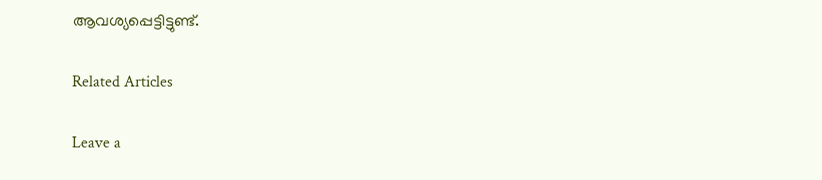ആവശ്യപ്പെട്ടിട്ടുണ്ട്.

Related Articles

Leave a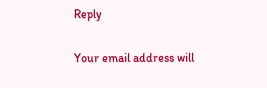Reply

Your email address will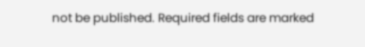not be published. Required fields are marked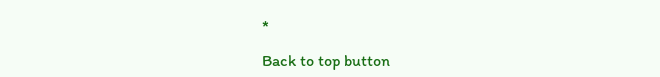*

Back to top button